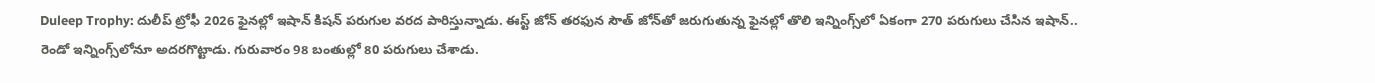Duleep Trophy: దులీప్ ట్రోఫీ 2026 ఫైనల్లో ఇషాన్ కిషన్ పరుగుల వరద పారిస్తున్నాడు. ఈస్ట్ జోన్ తరఫున సౌత్ జోన్‌తో జరుగుతున్న ఫైనల్లో తొలి ఇన్నింగ్స్‌లో ఏకంగా 270 పరుగులు చేసిన ఇషాన్.. రెండో ఇన్నింగ్స్‌లోనూ అదరగొట్టాడు. గురువారం 98 బంతుల్లో 80 పరుగులు చేశాడు.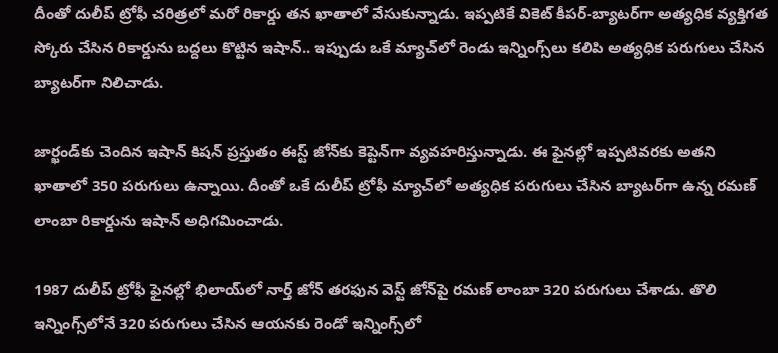దీంతో దులీప్ ట్రోఫీ చరిత్రలో మరో రికార్డు తన ఖాతాలో వేసుకున్నాడు. ఇప్పటికే వికెట్ కీపర్-బ్యాటర్‌గా అత్యధిక వ్యక్తిగత స్కోరు చేసిన రికార్డును బద్దలు కొట్టిన ఇషాన్.. ఇప్పుడు ఒకే మ్యాచ్‌లో రెండు ఇన్నింగ్స్‌లు కలిపి అత్యధిక పరుగులు చేసిన బ్యాటర్‌గా నిలిచాడు.

జార్ఖండ్‌కు చెందిన ఇషాన్ కిషన్ ప్రస్తుతం ఈస్ట్ జోన్‌కు కెప్టెన్‌గా వ్యవహరిస్తున్నాడు. ఈ ఫైనల్లో ఇప్పటివరకు అతని ఖాతాలో 350 పరుగులు ఉన్నాయి. దీంతో ఒకే దులీప్ ట్రోఫీ మ్యాచ్‌లో అత్యధిక పరుగులు చేసిన బ్యాటర్‌గా ఉన్న రమణ్ లాంబా రికార్డును ఇషాన్ అధిగమించాడు.

1987 దులీప్ ట్రోఫీ ఫైనల్లో భిలాయ్‌లో నార్త్ జోన్ తరఫున వెస్ట్ జోన్‌పై రమణ్ లాంబా 320 పరుగులు చేశాడు. తొలి ఇన్నింగ్స్‌లోనే 320 పరుగులు చేసిన ఆయనకు రెండో ఇన్నింగ్స్‌లో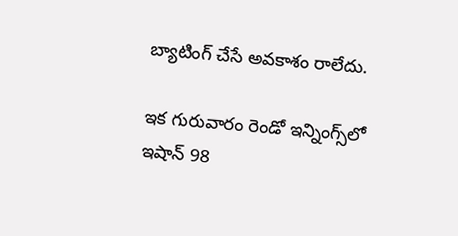బ్యాటింగ్ చేసే అవకాశం రాలేదు.

ఇక గురువారం రెండో ఇన్నింగ్స్‌లో ఇషాన్ 98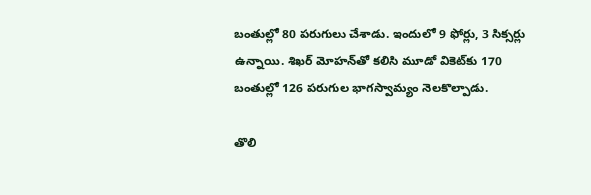బంతుల్లో 80 పరుగులు చేశాడు. ఇందులో 9 ఫోర్లు, 3 సిక్సర్లు ఉన్నాయి. శిఖర్ మోహన్‌తో కలిసి మూడో వికెట్‌కు 170 బంతుల్లో 126 పరుగుల భాగస్వామ్యం నెలకొల్పాడు.

తొలి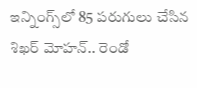ఇన్నింగ్స్‌లో 85 పరుగులు చేసిన శిఖర్ మోహన్.. రెండో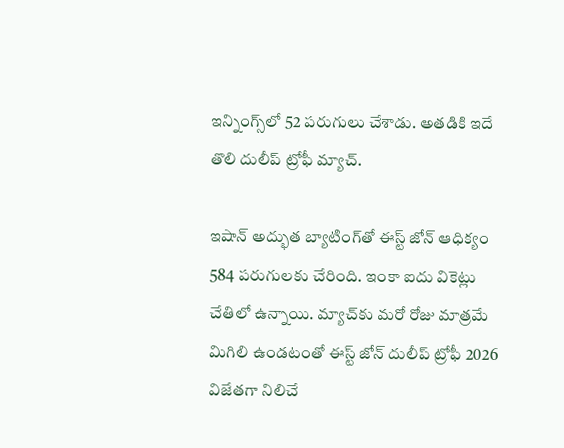ఇన్నింగ్స్‌లో 52 పరుగులు చేశాడు. అతడికి ఇదే తొలి దులీప్ ట్రోఫీ మ్యాచ్.

ఇషాన్ అద్భుత బ్యాటింగ్‌తో ఈస్ట్ జోన్ ఆధిక్యం 584 పరుగులకు చేరింది. ఇంకా ఐదు వికెట్లు చేతిలో ఉన్నాయి. మ్యాచ్‌కు మరో రోజు మాత్రమే మిగిలి ఉండటంతో ఈస్ట్ జోన్ దులీప్ ట్రోఫీ 2026 విజేతగా నిలిచే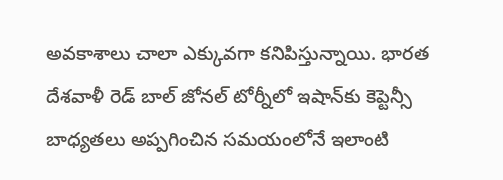అవకాశాలు చాలా ఎక్కువగా కనిపిస్తున్నాయి. భారత దేశవాళీ రెడ్ బాల్ జోనల్ టోర్నీలో ఇషాన్‌కు కెప్టెన్సీ బాధ్యతలు అప్పగించిన సమయంలోనే ఇలాంటి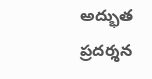అద్భుత ప్రదర్శన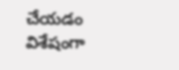చేయడం విశేషంగా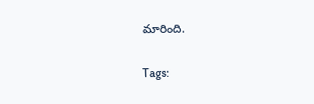మారింది.

Tags: